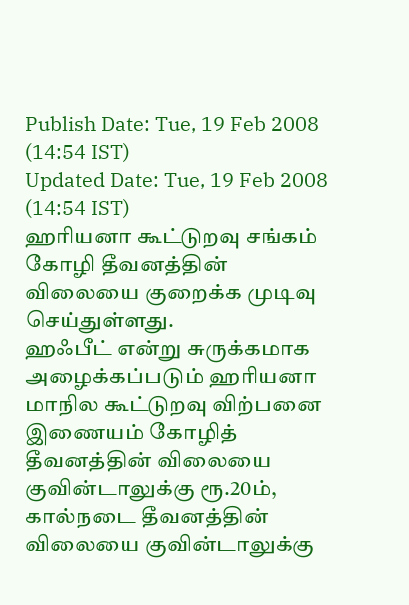Publish Date: Tue, 19 Feb 2008 (14:54 IST)
Updated Date: Tue, 19 Feb 2008 (14:54 IST)
ஹரியனா கூட்டுறவு சங்கம் கோழி தீவனத்தின் விலையை குறைக்க முடிவு செய்துள்ளது.
ஹஃபீட் என்று சுருக்கமாக அழைக்கப்படும் ஹரியனா மாநில கூட்டுறவு விற்பனை இணையம் கோழித் தீவனத்தின் விலையை குவின்டாலுக்கு ரூ.20ம், கால்நடை தீவனத்தின் விலையை குவின்டாலுக்கு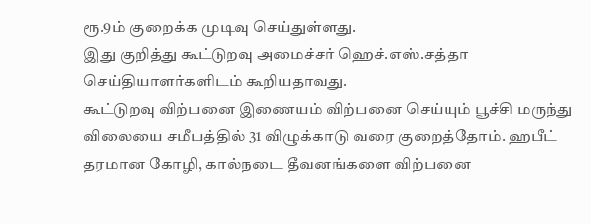ரூ.9ம் குறைக்க முடிவு செய்துள்ளது.
இது குறித்து கூட்டுறவு அமைச்சர் ஹெச்.எஸ்.சத்தா செய்தியாளர்களிடம் கூறியதாவது.
கூட்டுறவு விற்பனை இணையம் விற்பனை செய்யும் பூச்சி மருந்து விலையை சமீபத்தில் 31 விழுக்காடு வரை குறைத்தோம். ஹபீட் தரமான கோழி, கால்நடை தீவனங்களை விற்பனை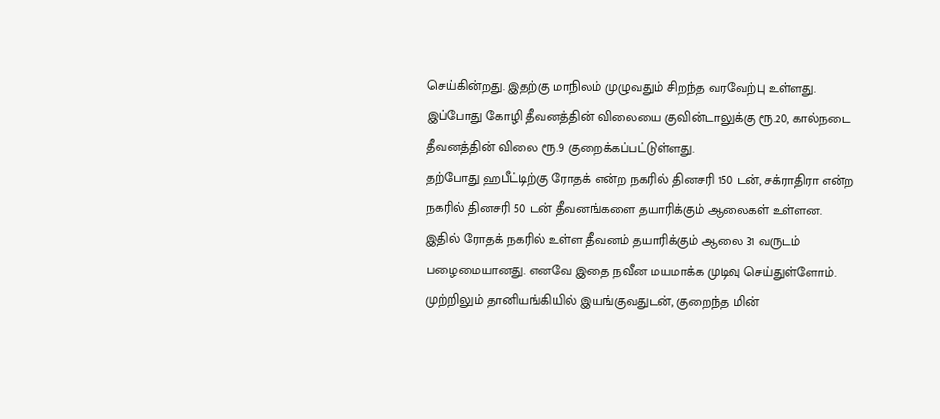செய்கின்றது. இதற்கு மாநிலம் முழுவதும் சிறந்த வரவேற்பு உள்ளது.
இப்போது கோழி தீவனத்தின் விலையை குவின்டாலுக்கு ரூ.20, கால்நடை தீவனத்தின் விலை ரூ.9 குறைக்கப்பட்டுள்ளது.
தற்போது ஹபீட்டிற்கு ரோதக் என்ற நகரில் தினசரி 150 டன், சக்ராதிரா என்ற நகரில் தினசரி 50 டன் தீவனங்களை தயாரிக்கும் ஆலைகள் உள்ளன.
இதில் ரோதக் நகரில் உள்ள தீவனம் தயாரிக்கும் ஆலை 31 வருடம் பழைமையானது. எனவே இதை நவீன மயமாக்க முடிவு செய்துள்ளோம். முற்றிலும் தானியங்கியில் இயங்குவதுடன், குறைந்த மின்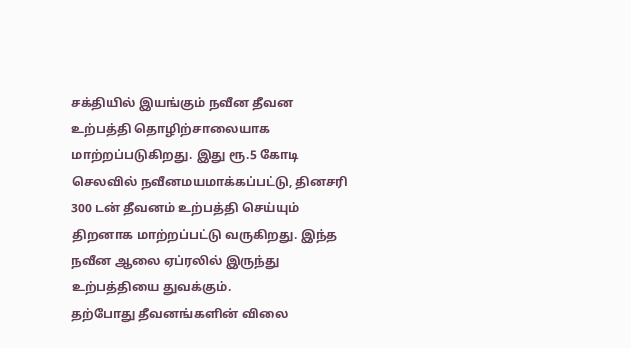சக்தியில் இயங்கும் நவீன தீவன உற்பத்தி தொழிற்சாலையாக மாற்றப்படுகிறது. இது ரூ.5 கோடி செலவில் நவீனமயமாக்கப்பட்டு, தினசரி 300 டன் தீவனம் உற்பத்தி செய்யும் திறனாக மாற்றப்பட்டு வருகிறது. இந்த நவீன ஆலை ஏப்ரலில் இருந்து உற்பத்தியை துவக்கும்.
தற்போது தீவனங்களின் விலை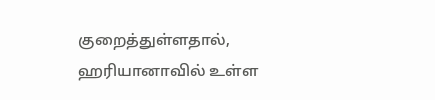குறைத்துள்ளதால், ஹரியானாவில் உள்ள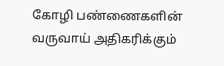கோழி பண்ணைகளின் வருவாய் அதிகரிக்கும்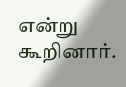என்று கூறினார்.